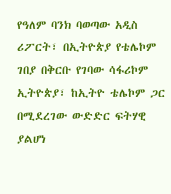የዓለም ባንክ ባወጣው አዲስ ሪፖርት፣ በኢትዮጵያ የቴሌኮም ገበያ በቅርቡ የገባው ሳፋሪኮም ኢትዮጵያ፣ ከኢትዮ ቴሌኮም ጋር በሚደረገው ውድድር ፍትሃዊ ያልሆነ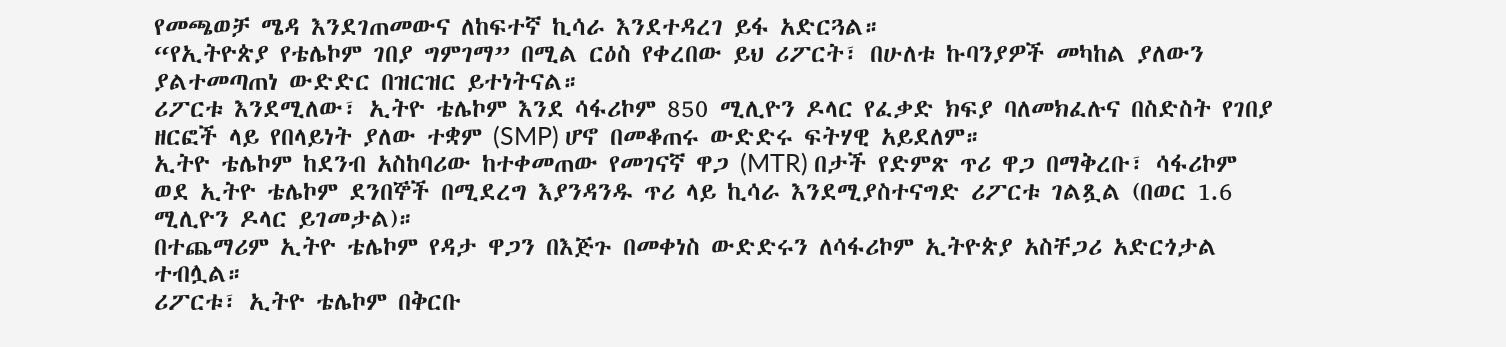የመጫወቻ ሜዳ እንደገጠመውና ለከፍተኛ ኪሳራ እንደተዳረገ ይፋ አድርጓል።
“የኢትዮጵያ የቴሌኮም ገበያ ግምገማ” በሚል ርዕስ የቀረበው ይህ ሪፖርት፣ በሁለቱ ኩባንያዎች መካከል ያለውን ያልተመጣጠነ ውድድር በዝርዝር ይተነትናል።
ሪፖርቱ እንደሚለው፣ ኢትዮ ቴሌኮም እንደ ሳፋሪኮም 850 ሚሊዮን ዶላር የፈቃድ ክፍያ ባለመክፈሉና በስድስት የገበያ ዘርፎች ላይ የበላይነት ያለው ተቋም (SMP) ሆኖ በመቆጠሩ ውድድሩ ፍትሃዊ አይደለም።
ኢትዮ ቴሌኮም ከደንብ አስከባሪው ከተቀመጠው የመገናኛ ዋጋ (MTR) በታች የድምጽ ጥሪ ዋጋ በማቅረቡ፣ ሳፋሪኮም ወደ ኢትዮ ቴሌኮም ደንበኞች በሚደረግ እያንዳንዱ ጥሪ ላይ ኪሳራ እንደሚያስተናግድ ሪፖርቱ ገልጿል (በወር 1.6 ሚሊዮን ዶላር ይገመታል)።
በተጨማሪም ኢትዮ ቴሌኮም የዳታ ዋጋን በእጅጉ በመቀነስ ውድድሩን ለሳፋሪኮም ኢትዮጵያ አስቸጋሪ አድርጎታል ተብሏል።
ሪፖርቱ፣ ኢትዮ ቴሌኮም በቅርቡ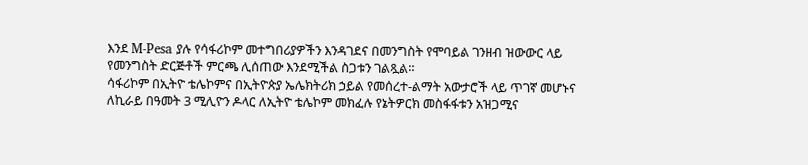እንደ M-Pesa ያሉ የሳፋሪኮም መተግበሪያዎችን እንዳገደና በመንግስት የሞባይል ገንዘብ ዝውውር ላይ የመንግስት ድርጅቶች ምርጫ ሊሰጠው እንደሚችል ስጋቱን ገልጿል።
ሳፋሪኮም በኢትዮ ቴሌኮምና በኢትዮጵያ ኤሌክትሪክ ኃይል የመሰረተ-ልማት አውታሮች ላይ ጥገኛ መሆኑና ለኪራይ በዓመት 3 ሚሊዮን ዶላር ለኢትዮ ቴሌኮም መክፈሉ የኔትዎርክ መስፋፋቱን አዝጋሚና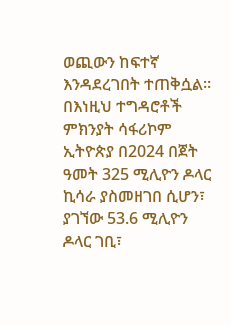ወጪውን ከፍተኛ እንዳደረገበት ተጠቅሷል።
በእነዚህ ተግዳሮቶች ምክንያት ሳፋሪኮም ኢትዮጵያ በ2024 በጀት ዓመት 325 ሚሊዮን ዶላር ኪሳራ ያስመዘገበ ሲሆን፣ ያገኘው 53.6 ሚሊዮን ዶላር ገቢ፣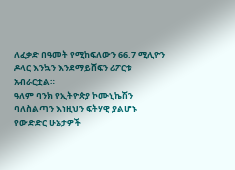ለፈቃድ በዓመት የሚከፍለውን 66.7 ሚሊዮን ዶላር እንኳን እንደማይሸፍን ሪፖርቱ አብራርቷል።
ዓለም ባንክ የኢትዮጵያ ኮሙኒኬሽን ባለስልጣን እነዚህን ፍትሃዊ ያልሆኑ የውድድር ሁኔታዎች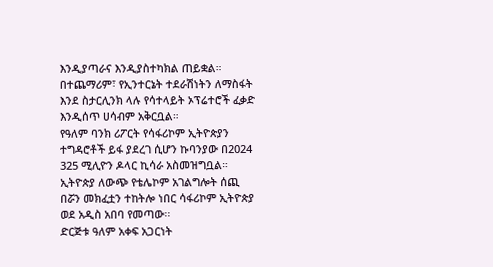እንዲያጣራና እንዲያስተካክል ጠይቋል።
በተጨማሪም፣ የኢንተርኔት ተደራሽነትን ለማስፋት እንደ ስታርሊንክ ላሉ የሳተላይት ኦፕሬተሮች ፈቃድ እንዲሰጥ ሀሳብም አቅርቧል።
የዓለም ባንክ ሪፖርት የሳፋሪኮም ኢትዮጵያን ተግዳሮቶች ይፋ ያደረገ ሲሆን ኩባንያው በ2024 325 ሚሊዮን ዶላር ኪሳራ አስመዝግቧል።
ኢትዮጵያ ለውጭ የቴሌኮም አገልግሎት ሰጪ በሯን መክፈቷን ተከትሎ ነበር ሳፋሪኮም ኢትዮጵያ ወደ አዲስ አበባ የመጣው፡፡
ድርጅቱ ዓለም አቀፍ አጋርነት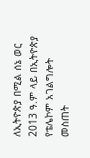ለኢትዮጵያ በሚል ሰኔ ወር 2013 ዓ.ም ላይ በኢትዮጵያ የቴሌኮም አገልግሎት መስጠት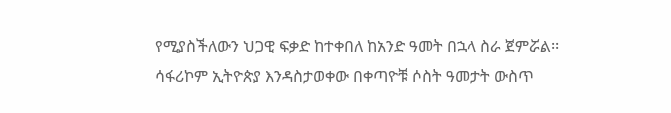የሚያስችለውን ህጋዊ ፍቃድ ከተቀበለ ከአንድ ዓመት በኋላ ስራ ጀምሯል፡፡
ሳፋሪኮም ኢትዮጵያ እንዳስታወቀው በቀጣዮቹ ሶስት ዓመታት ውስጥ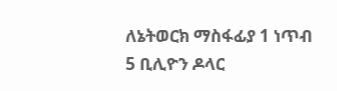ለኔትወርክ ማስፋፊያ 1 ነጥብ 5 ቢሊዮን ዶላር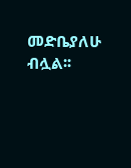መድቤያለሁ ብሏል፡፡